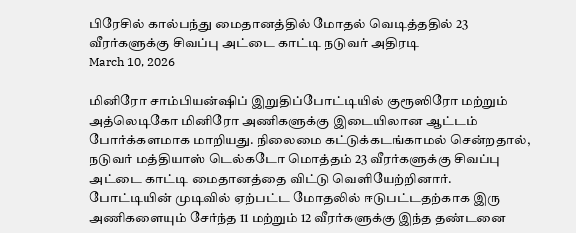பிரேசில் கால்பந்து மைதானத்தில் மோதல் வெடித்ததில் 23 வீரர்களுக்கு சிவப்பு அட்டை காட்டி நடுவர் அதிரடி
March 10, 2026

மினிரோ சாம்பியன்ஷிப் இறுதிப்போட்டியில் குரூஸிரோ மற்றும் அத்லெடிகோ மினிரோ அணிகளுக்கு இடையிலான ஆட்டம் போர்க்களமாக மாறியது. நிலைமை கட்டுக்கடங்காமல் சென்றதால், நடுவர் மத்தியாஸ் டெல்கடோ மொத்தம் 23 வீரர்களுக்கு சிவப்பு அட்டை காட்டி மைதானத்தை விட்டு வெளியேற்றினார்.
போட்டியின் முடிவில் ஏற்பட்ட மோதலில் ஈடுபட்டதற்காக இரு அணிகளையும் சேர்ந்த 11 மற்றும் 12 வீரர்களுக்கு இந்த தண்டனை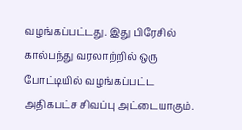வழங்கப்பட்டது. இது பிரேசில் கால்பந்து வரலாற்றில் ஒரு போட்டியில் வழங்கப்பட்ட அதிகபட்ச சிவப்பு அட்டையாகும்.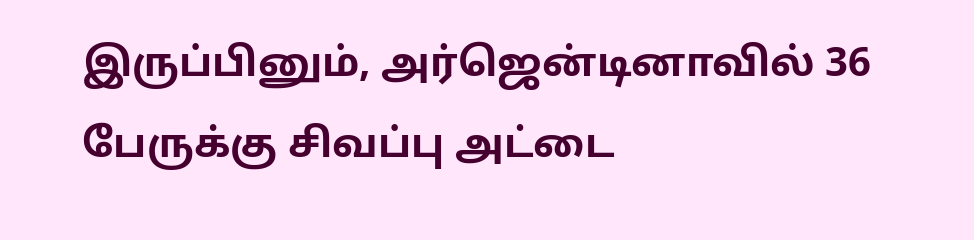இருப்பினும், அர்ஜென்டினாவில் 36 பேருக்கு சிவப்பு அட்டை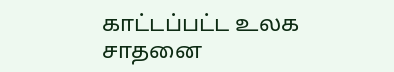காட்டப்பட்ட உலக சாதனை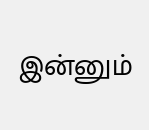இன்னும்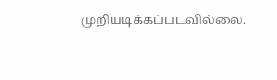முறியடிக்கப்படவில்லை.